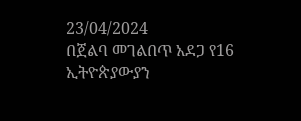23/04/2024
በጀልባ መገልበጥ አደጋ የ16 ኢትዮጵያውያን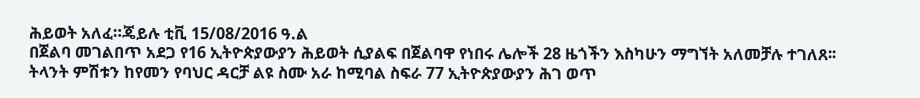ሕይወት አለፈ።ጄይሉ ቲቪ 15/08/2016 ዓ.ል
በጀልባ መገልበጥ አደጋ የ16 ኢትዮጵያውያን ሕይወት ሲያልፍ በጀልባዋ የነበሩ ሌሎች 28 ዜጎችን እስካሁን ማግኘት አለመቻሉ ተገለጸ፡፡
ትላንት ምሽቱን ከየመን የባህር ዳርቻ ልዩ ስሙ አራ ከሚባል ስፍራ 77 ኢትዮጵያውያን ሕገ ወጥ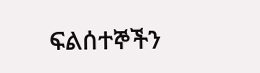ፍልሰተኞችን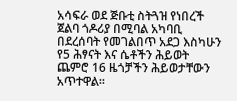አሳፍራ ወደ ጅቡቲ ስትጓዝ የነበረች ጀልባ ጎዶሪያ በሚባል አካባቢ በደረሰባት የመገልበጥ አደጋ እስካሁን የ5 ሕፃናት እና ሴቶችን ሕይወት ጨምሮ 16 ዜጎቻችን ሕይወታቸውን አጥተዋል።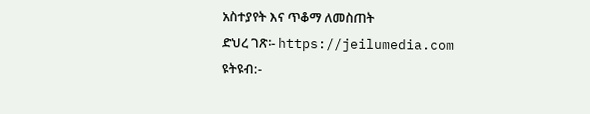አስተያየት እና ጥቆማ ለመስጠት
ድህረ ገጽ፡- https://jeilumedia.com
ዩትዩብ:-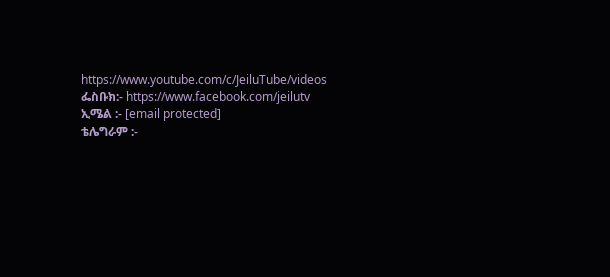https://www.youtube.com/c/JeiluTube/videos
ፌስቡክ:- https://www.facebook.com/jeilutv
ኢሜል :- [email protected]
ቴሌግራም :-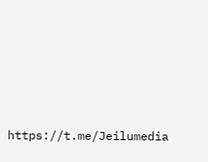https://t.me/Jeilumedia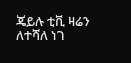ጄይሉ ቲቪ ዛሬን ለተሻለ ነገ